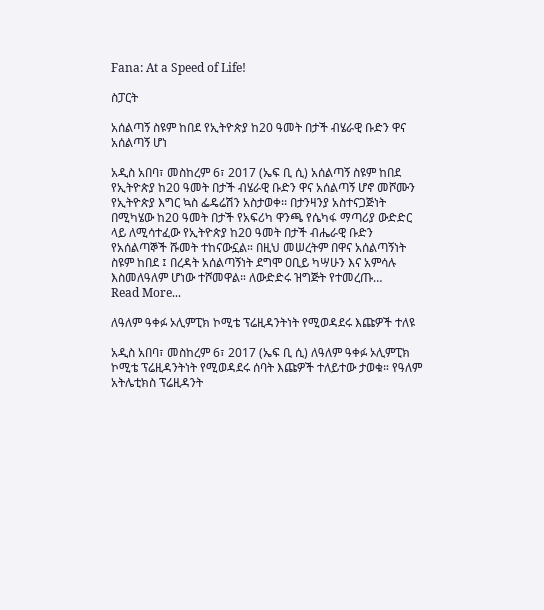Fana: At a Speed of Life!

ስፓርት

አሰልጣኝ ስዩም ከበደ የኢትዮጵያ ከ20 ዓመት በታች ብሄራዊ ቡድን ዋና አሰልጣኝ ሆነ

አዲስ አበባ፣ መስከረም 6፣ 2017 (ኤፍ ቢ ሲ) አሰልጣኝ ስዩም ከበደ የኢትዮጵያ ከ20 ዓመት በታች ብሄራዊ ቡድን ዋና አሰልጣኝ ሆኖ መሾሙን የኢትዮጵያ እግር ኳስ ፌዴሬሽን አስታወቀ፡፡ በታንዛንያ አስተናጋጅነት በሚካሄው ከ20 ዓመት በታች የአፍሪካ ዋንጫ የሴካፋ ማጣሪያ ውድድር ላይ ለሚሳተፈው የኢትዮጵያ ከ20 ዓመት በታች ብሔራዊ ቡድን የአሰልጣኞች ሹመት ተከናውኗል። በዚህ መሠረትም በዋና አሰልጣኝነት ስዩም ከበደ ፤ በረዳት አሰልጣኝነት ደግሞ ዐቢይ ካሣሁን እና አምሳሉ እስመለዓለም ሆነው ተሾመዋል። ለውድድሩ ዝግጅት የተመረጡ…
Read More...

ለዓለም ዓቀፉ ኦሊምፒክ ኮሚቴ ፕሬዚዳንትነት የሚወዳደሩ እጩዎች ተለዩ

አዲስ አበባ፣ መስከረም 6፣ 2017 (ኤፍ ቢ ሲ) ለዓለም ዓቀፉ ኦሊምፒክ ኮሚቴ ፕሬዚዳንትነት የሚወዳደሩ ሰባት እጩዎች ተለይተው ታወቁ። የዓለም አትሌቲክስ ፕሬዚዳንት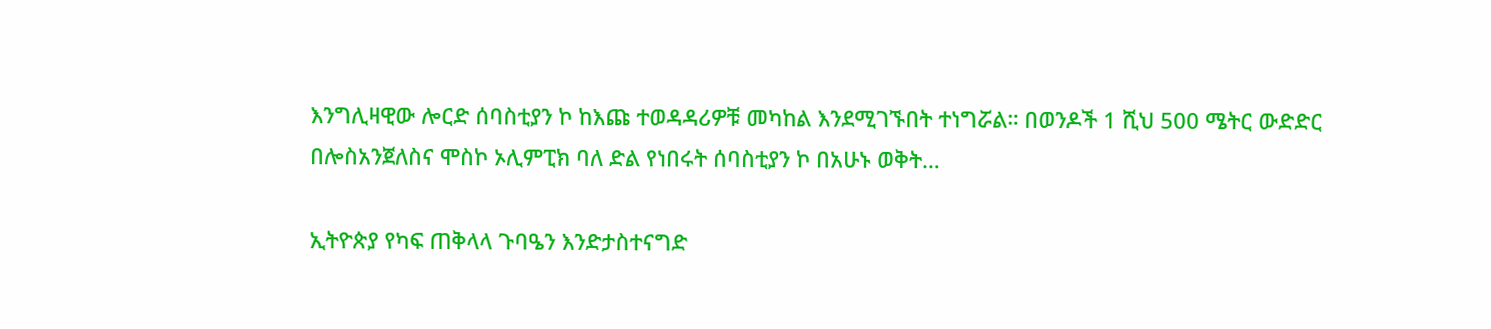እንግሊዛዊው ሎርድ ሰባስቲያን ኮ ከእጩ ተወዳዳሪዎቹ መካከል እንደሚገኙበት ተነግሯል። በወንዶች 1 ሺህ 500 ሜትር ውድድር በሎስአንጀለስና ሞስኮ ኦሊምፒክ ባለ ድል የነበሩት ሰባስቲያን ኮ በአሁኑ ወቅት…

ኢትዮጵያ የካፍ ጠቅላላ ጉባዔን እንድታስተናግድ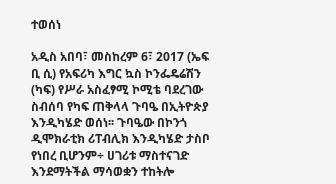ተወሰነ

አዲስ አበባ፣ መስከረም 6፣ 2017 (ኤፍ ቢ ሲ) የአፍሪካ እግር ኳስ ኮንፌዴሬሽን (ካፍ) የሥራ አስፈፃሚ ኮሚቴ ባደረገው ስብሰባ የካፍ ጠቅላላ ጉባዔ በኢትዮጵያ እንዲካሄድ ወሰነ፡፡ ጉባዔው በኮንጎ ዲሞክራቲክ ሪፐብሊክ እንዲካሄድ ታስቦ የነበረ ቢሆንም÷ ሀገሪቱ ማስተናገድ እንደማትችል ማሳወቋን ተከትሎ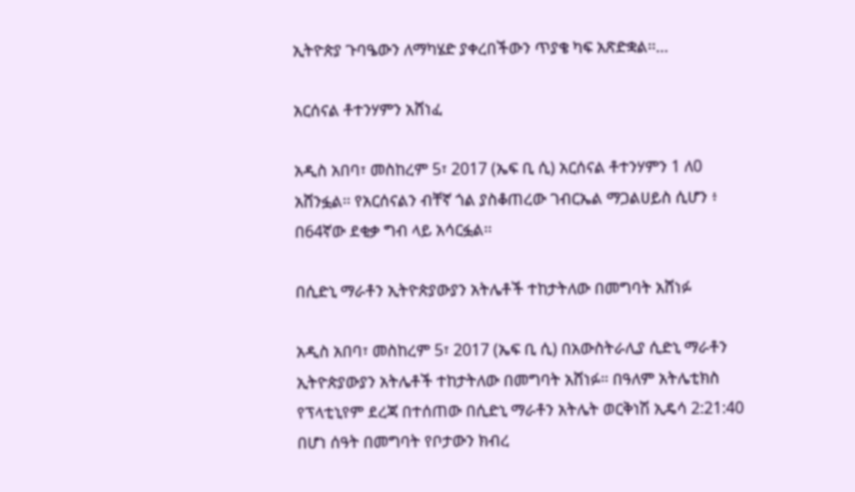ኢትዮጵያ ጉባዔውን ለማካሄድ ያቀረበችውን ጥያቄ ካፍ አጽድቋል፡፡…

አርሰናል ቶተንሃምን አሸነፈ

አዲስ አበባ፣ መስከረም 5፣ 2017 (ኤፍ ቢ ሲ) አርሰናል ቶተንሃምን 1 ለ0 አሸንፏል፡፡ የአርሰናልን ብቸኛ ጎል ያስቆጠረው ገብርኤል ማጋልሀይስ ሲሆን ፥ በ64ኛው ደቂቃ ግብ ላይ አሳርፏል፡፡

በሲድኒ ማራቶን ኢትዮጵያውያን አትሌቶች ተከታትለው በመግባት አሸነፉ

አዲስ አበባ፣ መስከረም 5፣ 2017 (ኤፍ ቢ ሲ) በአውስትራሊያ ሲድኒ ማራቶን ኢትዮጵያውያን አትሌቶች ተከታትለው በመግባት አሸነፉ። በዓለም አትሌቲክስ የፕላቲኒየም ደረጃ በተሰጠው በሲድኒ ማራቶን አትሌት ወርቅነሽ ኢዴሳ 2:21:40 በሆነ ሰዓት በመግባት የቦታውን ክብረ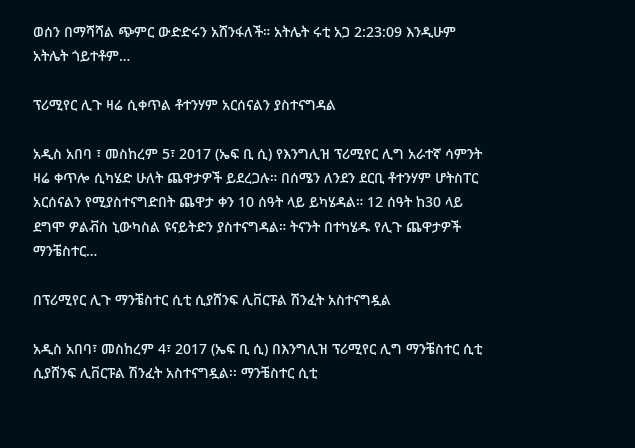ወሰን በማሻሻል ጭምር ውድድሩን አሸንፋለች። አትሌት ሩቲ አጋ 2:23:09 እንዲሁም አትሌት ጎይተቶም…

ፕሪሚየር ሊጉ ዛሬ ሲቀጥል ቶተንሃም አርሰናልን ያስተናግዳል

አዲስ አበባ ፣ መስከረም 5፣ 2017 (ኤፍ ቢ ሲ) የእንግሊዝ ፕሪሚየር ሊግ አራተኛ ሳምንት ዛሬ ቀጥሎ ሲካሄድ ሁለት ጨዋታዎች ይደረጋሉ። በሰሜን ለንደን ደርቢ ቶተንሃም ሆትስፐር አርሰናልን የሚያስተናግድበት ጨዋታ ቀን 10 ሰዓት ላይ ይካሄዳል። 12 ሰዓት ከ30 ላይ ደግሞ ዎልቭስ ኒውካስል ዩናይትድን ያስተናግዳል። ትናንት በተካሄዱ የሊጉ ጨዋታዎች ማንቼስተር…

በፕሪሚየር ሊጉ ማንቼስተር ሲቲ ሲያሸንፍ ሊቨርፑል ሽንፈት አስተናግዷል

አዲስ አበባ፣ መስከረም 4፣ 2017 (ኤፍ ቢ ሲ) በእንግሊዝ ፕሪሚየር ሊግ ማንቼስተር ሲቲ ሲያሸንፍ ሊቨርፑል ሽንፈት አስተናግዷል፡፡ ማንቼስተር ሲቲ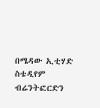በሜዳው ኢቲሃድ ስቴዲየም ብሬንትፎርድን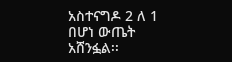አስተናግዶ 2 ለ 1 በሆነ ውጤት አሸንፏል፡፡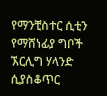የማንቺስተር ሲቲን የማሸነፊያ ግቦች ኧርሊግ ሃላንድ ሲያስቆጥር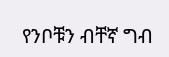የንቦቹን ብቸኛ ግብ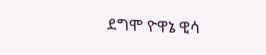ደግሞ ዮዋኔ ዊሳ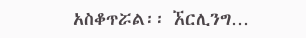አስቆጥሯል፡፡ ኧርሊንግ…